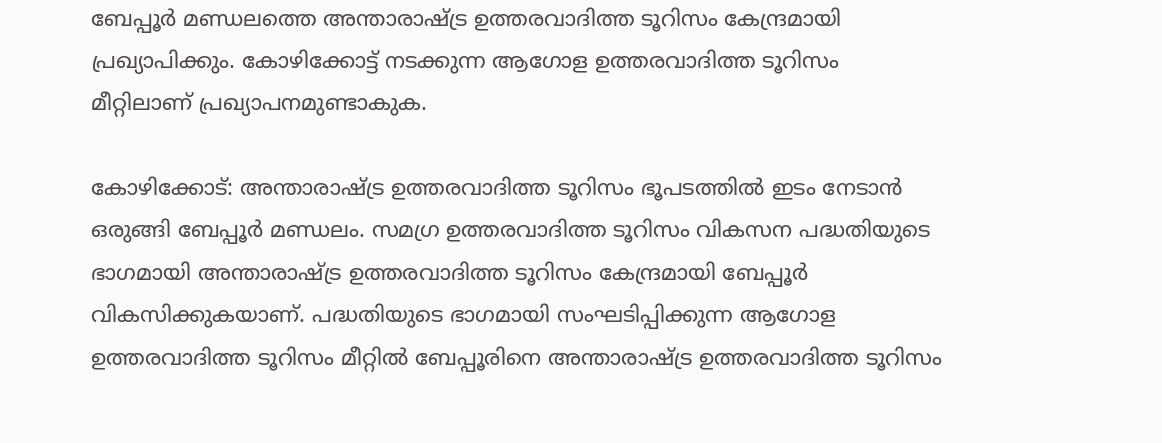ബേപ്പൂര്‍ മണ്ഡലത്തെ അന്താരാഷ്ട്ര ഉത്തരവാദിത്ത ടൂറിസം കേന്ദ്രമായി പ്രഖ്യാപിക്കും. കോഴിക്കോട്ട് നടക്കുന്ന ആഗോള ഉത്തരവാദിത്ത ടൂറിസം മീറ്റിലാണ് പ്രഖ്യാപനമുണ്ടാകുക.

കോഴിക്കോട്: അന്താരാഷ്ട്ര ഉത്തരവാദിത്ത ടൂറിസം ഭൂപടത്തില്‍ ഇടം നേടാന്‍ ഒരുങ്ങി ബേപ്പൂര്‍ മണ്ഡലം. സമഗ്ര ഉത്തരവാദിത്ത ടൂറിസം വികസന പദ്ധതിയുടെ ഭാഗമായി അന്താരാഷ്ട്ര ഉത്തരവാദിത്ത ടൂറിസം കേന്ദ്രമായി ബേപ്പൂര്‍ വികസിക്കുകയാണ്. പദ്ധതിയുടെ ഭാഗമായി സംഘടിപ്പിക്കുന്ന ആഗോള ഉത്തരവാദിത്ത ടൂറിസം മീറ്റില്‍ ബേപ്പൂരിനെ അന്താരാഷ്ട്ര ഉത്തരവാദിത്ത ടൂറിസം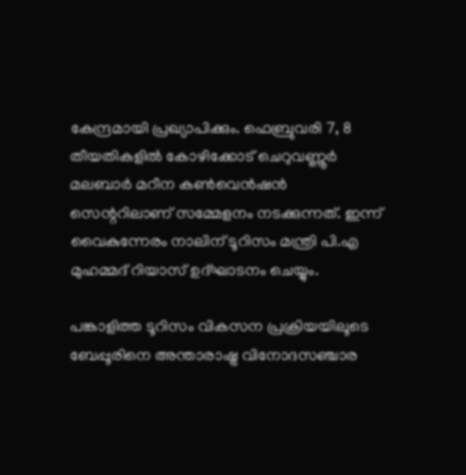കേന്ദ്രമായി പ്രഖ്യാപിക്കും. ഫെബ്രുവരി 7, 8 തീയതികളില്‍ കോഴിക്കോട് ചെറുവണ്ണൂര്‍ മലബാര്‍ മറീന കണ്‍വെന്‍ഷന്‍ സെന്ററിലാണ് സമ്മേളനം നടക്കുന്നത്. ഇന്ന് വൈകുന്നേരം നാലിന് ടൂറിസം മന്ത്രി പി.എ മുഹമ്മദ് റിയാസ് ഉദ്ഘാടനം ചെയ്യും.

പങ്കാളിത്ത ടൂറിസം വികസന പ്രക്രിയയിലൂടെ ബേപ്പൂരിനെ അന്താരാഷ്ട്ര വിനോദസഞ്ചാര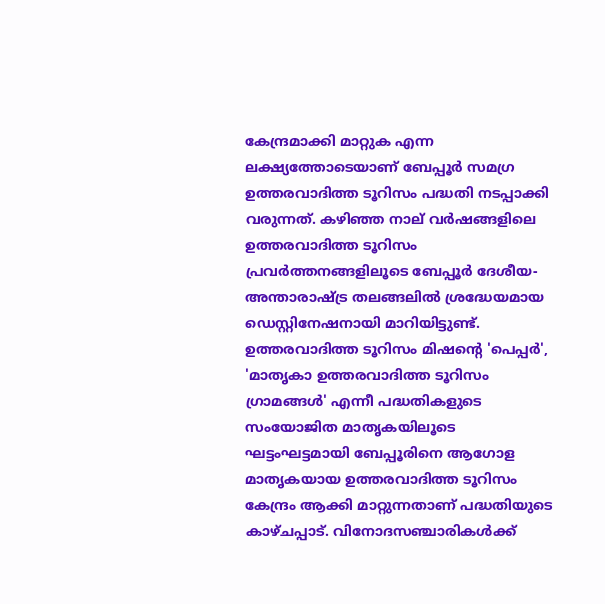കേന്ദ്രമാക്കി മാറ്റുക എന്ന ലക്ഷ്യത്തോടെയാണ് ബേപ്പൂര്‍ സമഗ്ര ഉത്തരവാദിത്ത ടൂറിസം പദ്ധതി നടപ്പാക്കി വരുന്നത്. കഴിഞ്ഞ നാല് വര്‍ഷങ്ങളിലെ ഉത്തരവാദിത്ത ടൂറിസം പ്രവര്‍ത്തനങ്ങളിലൂടെ ബേപ്പൂര്‍ ദേശീയ-അന്താരാഷ്ട്ര തലങ്ങലില്‍ ശ്രദ്ധേയമായ ഡെസ്റ്റിനേഷനായി മാറിയിട്ടുണ്ട്. ഉത്തരവാദിത്ത ടൂറിസം മിഷന്റെ 'പെപ്പര്‍', 'മാതൃകാ ഉത്തരവാദിത്ത ടൂറിസം ഗ്രാമങ്ങള്‍' എന്നീ പദ്ധതികളുടെ സംയോജിത മാതൃകയിലൂടെ ഘട്ടംഘട്ടമായി ബേപ്പൂരിനെ ആഗോള മാതൃകയായ ഉത്തരവാദിത്ത ടൂറിസം കേന്ദ്രം ആക്കി മാറ്റുന്നതാണ് പദ്ധതിയുടെ കാഴ്ചപ്പാട്. വിനോദസഞ്ചാരികള്‍ക്ക്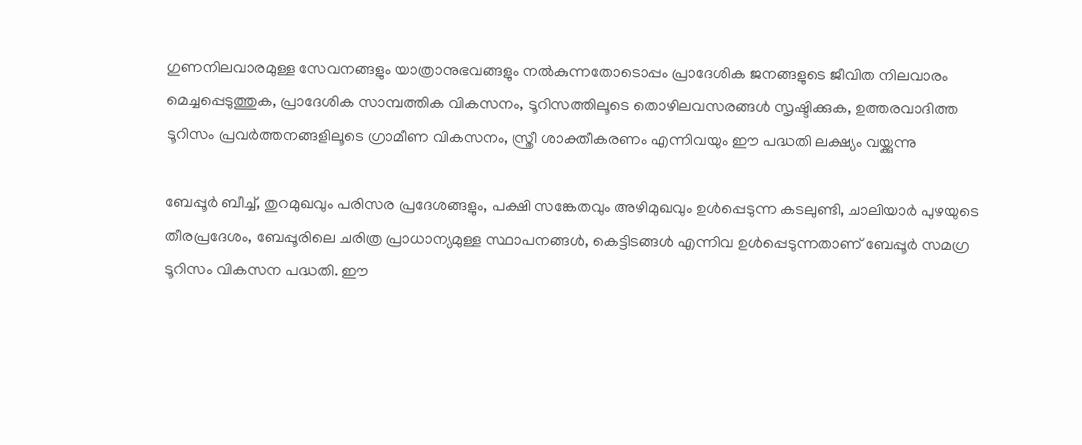ഗുണനിലവാരമുള്ള സേവനങ്ങളും യാത്രാനുഭവങ്ങളും നല്‍കുന്നതോടൊപ്പം പ്രാദേശിക ജനങ്ങളുടെ ജീവിത നിലവാരം മെച്ചപ്പെടുത്തുക, പ്രാദേശിക സാമ്പത്തിക വികസനം, ടൂറിസത്തിലൂടെ തൊഴിലവസരങ്ങള്‍ സൃഷ്ടിക്കുക, ഉത്തരവാദിത്ത ടൂറിസം പ്രവര്‍ത്തനങ്ങളിലൂടെ ഗ്രാമീണ വികസനം, സ്ത്രീ ശാക്തീകരണം എന്നിവയും ഈ പദ്ധതി ലക്ഷ്യം വയ്ക്കുന്നു

ബേപ്പൂര്‍ ബീച്ച്, തുറമുഖവും പരിസര പ്രദേശങ്ങളും, പക്ഷി സങ്കേതവും അഴിമുഖവും ഉള്‍പ്പെടുന്ന കടലുണ്ടി, ചാലിയാര്‍ പുഴയുടെ തീരപ്രദേശം, ബേപ്പൂരിലെ ചരിത്ര പ്രാധാന്യമുള്ള സ്ഥാപനങ്ങള്‍, കെട്ടിടങ്ങള്‍ എന്നിവ ഉള്‍പ്പെടുന്നതാണ് ബേപ്പൂര്‍ സമഗ്ര ടൂറിസം വികസന പദ്ധതി. ഈ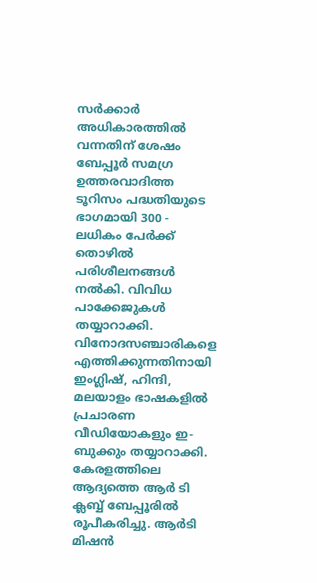സര്‍ക്കാര്‍ അധികാരത്തില്‍ വന്നതിന് ശേഷം ബേപ്പൂര്‍ സമഗ്ര ഉത്തരവാദിത്ത ടൂറിസം പദ്ധതിയുടെ ഭാഗമായി 300 - ലധികം പേര്‍ക്ക് തൊഴില്‍ പരിശീലനങ്ങള്‍ നല്‍കി. വിവിധ പാക്കേജുകള്‍ തയ്യാറാക്കി. വിനോദസഞ്ചാരികളെ എത്തിക്കുന്നതിനായി ഇംഗ്ലിഷ്, ഹിന്ദി, മലയാളം ഭാഷകളില്‍ പ്രചാരണ വീഡിയോകളും ഇ-ബുക്കും തയ്യാറാക്കി. കേരളത്തിലെ ആദ്യത്തെ ആര്‍ ടി ക്ലബ്ബ് ബേപ്പൂരില്‍ രൂപീകരിച്ചു. ആര്‍ടി മിഷന്‍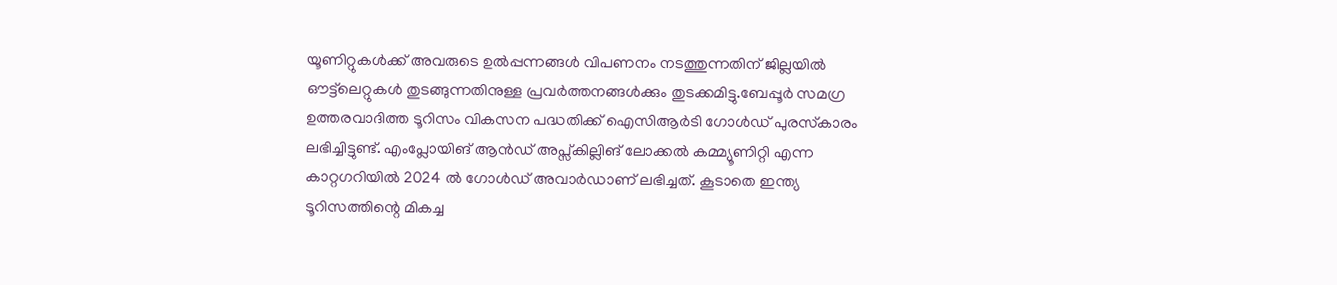യൂണിറ്റുകള്‍ക്ക് അവരുടെ ഉല്‍പ്പന്നങ്ങള്‍ വിപണനം നടത്തുന്നതിന് ജില്ലയില്‍ ഔട്ട്‌ലെറ്റുകള്‍ തുടങ്ങുന്നതിനുള്ള പ്രവര്‍ത്തനങ്ങള്‍ക്കും തുടക്കമിട്ടു.ബേപ്പൂര്‍ സമഗ്ര ഉത്തരവാദിത്ത ടൂറിസം വികസന പദ്ധതിക്ക് ഐസിആര്‍ടി ഗോള്‍ഡ് പുരസ്‌കാരം ലഭിച്ചിട്ടുണ്ട്. എംപ്ലോയിങ് ആന്‍ഡ് അപ്സ്‌കില്ലിങ് ലോക്കല്‍ കമ്മ്യൂണിറ്റി എന്ന കാറ്റഗറിയില്‍ 2024 ല്‍ ഗോള്‍ഡ് അവാര്‍ഡാണ് ലഭിച്ചത്. കൂടാതെ ഇന്ത്യ ടൂറിസത്തിന്റെ മികച്ച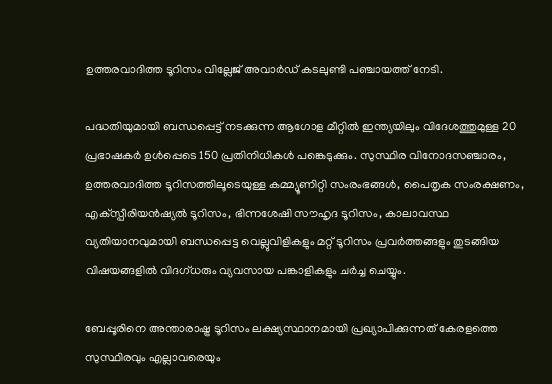ഉത്തരവാദിത്ത ടൂറിസം വില്ലേജ് അവാര്‍ഡ് കടലുണ്ടി പഞ്ചായത്ത് നേടി.

പദ്ധതിയുമായി ബന്ധപ്പെട്ട് നടക്കുന്ന ആഗോള മീറ്റില്‍ ഇന്ത്യയിലും വിദേശത്തുമുള്ള 20 പ്രഭാഷകര്‍ ഉള്‍പ്പെടെ 150 പ്രതിനിധികള്‍ പങ്കെടുക്കും. സുസ്ഥിര വിനോദസഞ്ചാരം, ഉത്തരവാദിത്ത ടൂറിസത്തിലൂടെയുള്ള കമ്മ്യൂണിറ്റി സംരംഭങ്ങള്‍, പൈതൃക സംരക്ഷണം, എക്‌സ്പീരിയന്‍ഷ്യല്‍ ടൂറിസം, ഭിന്നശേഷി സൗഹൃദ ടൂറിസം, കാലാവസ്ഥ വ്യതിയാനവുമായി ബന്ധപ്പെട്ട വെല്ലുവിളികളും മറ്റ് ടൂറിസം പ്രവര്‍ത്തങ്ങളും തുടങ്ങിയ വിഷയങ്ങളില്‍ വിദഗ്ധരും വ്യവസായ പങ്കാളികളും ചര്‍ച്ച ചെയ്യും.

ബേപ്പൂരിനെ അന്താരാഷ്ട്ര ടൂറിസം ലക്ഷ്യസ്ഥാനമായി പ്രഖ്യാപിക്കുന്നത് കേരളത്തെ സുസ്ഥിരവും എല്ലാവരെയും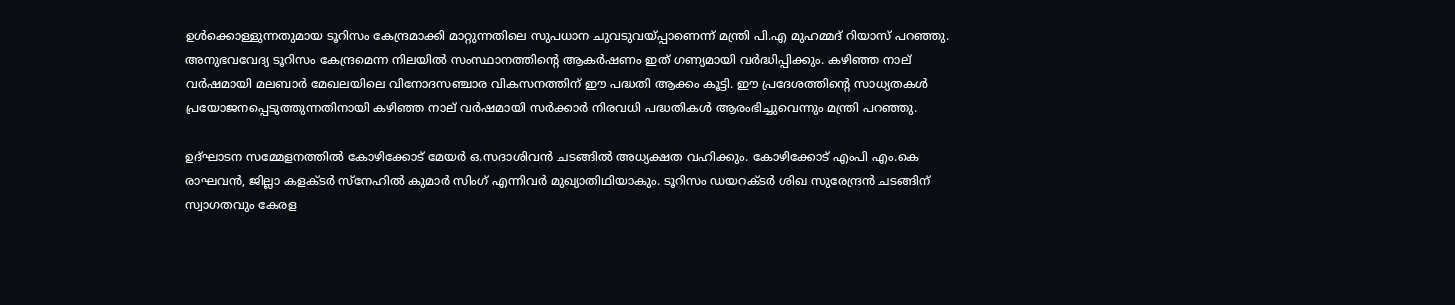ഉള്‍ക്കൊള്ളുന്നതുമായ ടൂറിസം കേന്ദ്രമാക്കി മാറ്റുന്നതിലെ സുപധാന ചുവടുവയ്പ്പാണെന്ന് മന്ത്രി പി.എ മുഹമ്മദ് റിയാസ് പറഞ്ഞു. അനുഭവവേദ്യ ടൂറിസം കേന്ദ്രമെന്ന നിലയില്‍ സംസ്ഥാനത്തിന്റെ ആകര്‍ഷണം ഇത് ഗണ്യമായി വര്‍ദ്ധിപ്പിക്കും. കഴിഞ്ഞ നാല് വര്‍ഷമായി മലബാര്‍ മേഖലയിലെ വിനോദസഞ്ചാര വികസനത്തിന് ഈ പദ്ധതി ആക്കം കൂട്ടി. ഈ പ്രദേശത്തിന്റെ സാധ്യതകള്‍ പ്രയോജനപ്പെടുത്തുന്നതിനായി കഴിഞ്ഞ നാല് വര്‍ഷമായി സര്‍ക്കാര്‍ നിരവധി പദ്ധതികള്‍ ആരംഭിച്ചുവെന്നും മന്ത്രി പറഞ്ഞു.

ഉദ്ഘാടന സമ്മേളനത്തില്‍ കോഴിക്കോട് മേയര്‍ ഒ.സദാശിവന്‍ ചടങ്ങില്‍ അധ്യക്ഷത വഹിക്കും. കോഴിക്കോട് എംപി എം.കെ രാഘവന്‍, ജില്ലാ കളക്ടര്‍ സ്നേഹില്‍ കുമാര്‍ സിംഗ് എന്നിവര്‍ മുഖ്യാതിഥിയാകും. ടൂറിസം ഡയറക്ടര്‍ ശിഖ സുരേന്ദ്രന്‍ ചടങ്ങിന് സ്വാഗതവും കേരള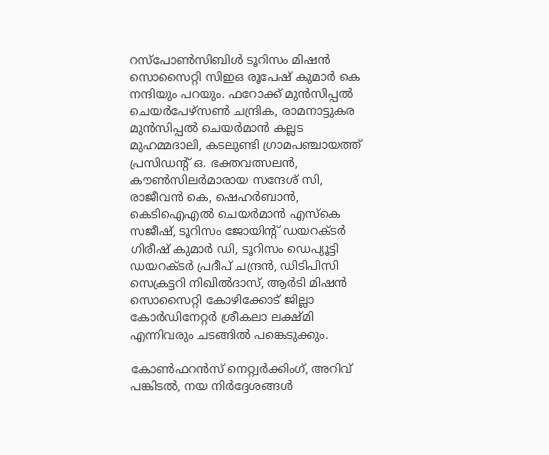റസ്പോണ്‍സിബിള്‍ ടൂറിസം മിഷന്‍ സൊസൈറ്റി സിഇഒ രൂപേഷ് കുമാര്‍ കെ നന്ദിയും പറയും. ഫറോക്ക് മുന്‍സിപ്പല്‍ ചെയര്‍പേഴ്സണ്‍ ചന്ദ്രിക, രാമനാട്ടുകര മുന്‍സിപ്പല്‍ ചെയര്‍മാന്‍ കല്ലട മുഹമ്മദാലി, കടലുണ്ടി ഗ്രാമപഞ്ചായത്ത് പ്രസിഡന്റ് ഒ. ഭക്തവത്സലന്‍, കൗണ്‍സിലര്‍മാരായ സന്ദേശ് സി, രാജീവന്‍ കെ, ഷെഹര്‍ബാന്‍, കെടിഐഎല്‍ ചെയര്‍മാന്‍ എസ്‌കെ സജീഷ്, ടൂറിസം ജോയിന്റ് ഡയറക്ടര്‍ ഗിരീഷ് കുമാര്‍ ഡി, ടൂറിസം ഡെപ്യൂട്ടി ഡയറക്ടര്‍ പ്രദീപ് ചന്ദ്രന്‍, ഡിടിപിസി സെക്രട്ടറി നിഖില്‍ദാസ്, ആര്‍ടി മിഷന്‍ സൊസൈറ്റി കോഴിക്കോട് ജില്ലാ കോര്‍ഡിനേറ്റര്‍ ശ്രീകലാ ലക്ഷ്മി എന്നിവരും ചടങ്ങില്‍ പങ്കെടുക്കും.

കോണ്‍ഫറന്‍സ് നെറ്റ്വര്‍ക്കിംഗ്, അറിവ് പങ്കിടല്‍, നയ നിര്‍ദ്ദേശങ്ങള്‍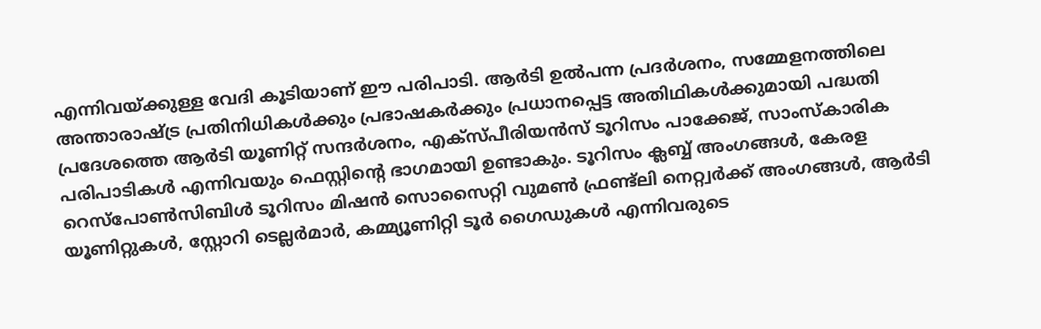എന്നിവയ്ക്കുള്ള വേദി കൂടിയാണ് ഈ പരിപാടി. ആര്‍ടി ഉല്‍പന്ന പ്രദര്‍ശനം, സമ്മേളനത്തിലെ അന്താരാഷ്ട്ര പ്രതിനിധികള്‍ക്കും പ്രഭാഷകര്‍ക്കും പ്രധാനപ്പെട്ട അതിഥികള്‍ക്കുമായി പദ്ധതി പ്രദേശത്തെ ആര്‍ടി യൂണിറ്റ് സന്ദര്‍ശനം, എക്സ്പീരിയന്‍സ് ടൂറിസം പാക്കേജ്, സാംസ്‌കാരിക പരിപാടികള്‍ എന്നിവയും ഫെസ്റ്റിന്റെ ഭാഗമായി ഉണ്ടാകും. ടൂറിസം ക്ലബ്ബ് അംഗങ്ങള്‍, കേരള റെസ്പോണ്‍സിബിള്‍ ടൂറിസം മിഷന്‍ സൊസൈറ്റി വുമണ്‍ ഫ്രണ്ട്‌ലി നെറ്റ്വര്‍ക്ക് അംഗങ്ങള്‍, ആര്‍ടി യൂണിറ്റുകള്‍, സ്റ്റോറി ടെല്ലര്‍മാര്‍, കമ്മ്യൂണിറ്റി ടൂര്‍ ഗൈഡുകള്‍ എന്നിവരുടെ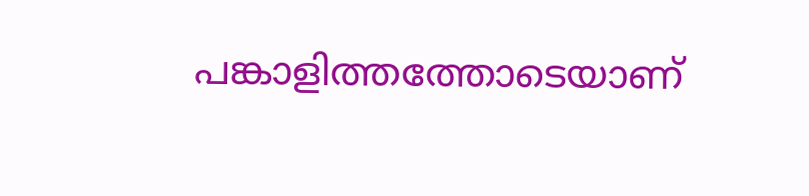പങ്കാളിത്തത്തോടെയാണ്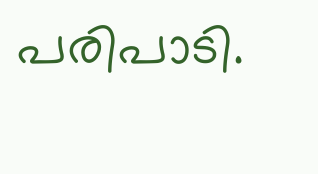പരിപാടി.